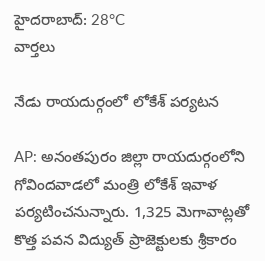హైదరాబాద్: 28°C
వార్తలు

నేడు రాయదుర్గంలో లోకేశ్ పర్యటన

AP: అనంతపురం జిల్లా రాయదుర్గంలోని గోవిందవాడలో మంత్రి లోకేశ్ ఇవాళ పర్యటించనున్నారు. 1,325 మెగావాట్లతో కొత్త పవన విద్యుత్ ప్రాజెక్టులకు శ్రీకారం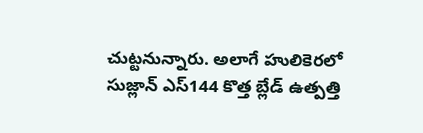చుట్టనున్నారు. అలాగే హులికెరలో సుజ్లాన్ ఎస్144 కొత్త బ్లేడ్ ఉత్పత్తి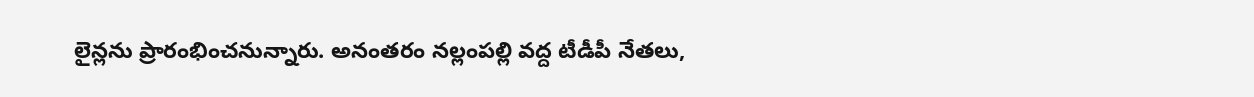లైన్లను ప్రారంభించనున్నారు. అనంతరం నల్లంపల్లి వద్ద టీడీపీ నేతలు,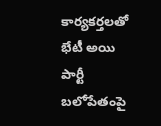కార్యకర్తలతో భేటీ అయి పార్టీ బలోపేతంపై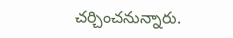చర్చించనున్నారు.